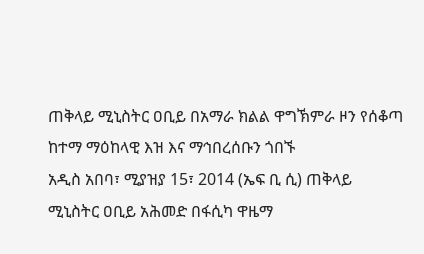ጠቅላይ ሚኒስትር ዐቢይ በአማራ ክልል ዋግኽምራ ዞን የሰቆጣ ከተማ ማዕከላዊ እዝ እና ማኅበረሰቡን ጎበኙ
አዲስ አበባ፣ ሚያዝያ 15፣ 2014 (ኤፍ ቢ ሲ) ጠቅላይ ሚኒስትር ዐቢይ አሕመድ በፋሲካ ዋዜማ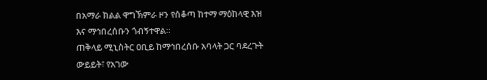በአማራ ክልል ዋግኽምራ ዞን የሰቆጣ ከተማ ማዕከላዊ እዝ እና ማኅበረሰቡን ጎብኝተዋል።
ጠቅላይ ሚኒስትር ዐቢይ ከማኅበረሰቡ አባላት ጋር ባደረጉት ውይይት፣ የአገው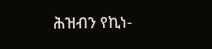ሕዝብን የኪነ-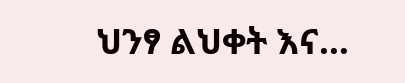ህንፃ ልህቀት እና…